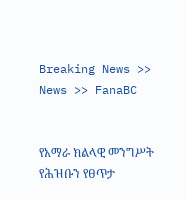Breaking News >> News >> FanaBC


የአማራ ክልላዊ መንግሥት የሕዝቡን የፀጥታ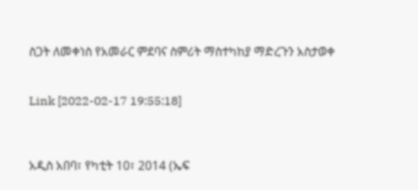ስጋት ለመቀነስ የአመራር ምደባና ስምሪት ማስተካከያ ማድረጉን አስታወቀ


Link [2022-02-17 19:55:18]



አዲስ አበባ፣ የካቲት 10፣ 2014 (ኤፍ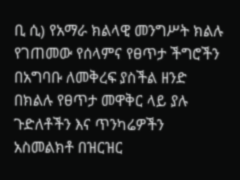ቢ ሲ) የአማራ ክልላዊ መንግሥት ክልሉ የገጠመው የሰላምና የፀጥታ ችግሮችን በአግባቡ ለመቅረፍ ያስችል ዘንድ በክልሉ የፀጥታ መዋቅር ላይ ያሉ ጉድለቶችን እና ጥንካሬዎችን አስመልክቶ በዝርዝር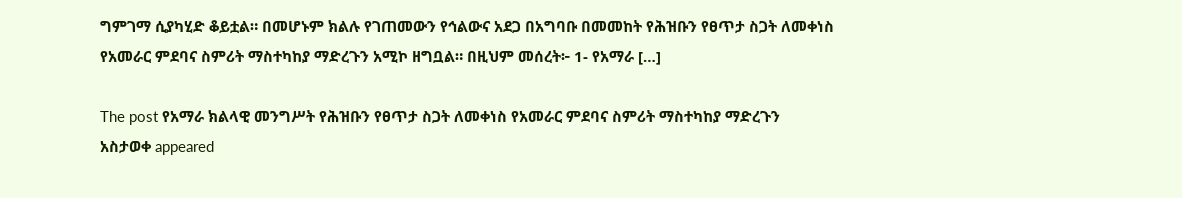ግምገማ ሲያካሂድ ቆይቷል። በመሆኑም ክልሉ የገጠመውን የኅልውና አደጋ በአግባቡ በመመከት የሕዝቡን የፀጥታ ስጋት ለመቀነስ የአመራር ምደባና ስምሪት ማስተካከያ ማድረጉን አሚኮ ዘግቧል። በዚህም መሰረት፦ 1- የአማራ […]

The post የአማራ ክልላዊ መንግሥት የሕዝቡን የፀጥታ ስጋት ለመቀነስ የአመራር ምደባና ስምሪት ማስተካከያ ማድረጉን አስታወቀ appeared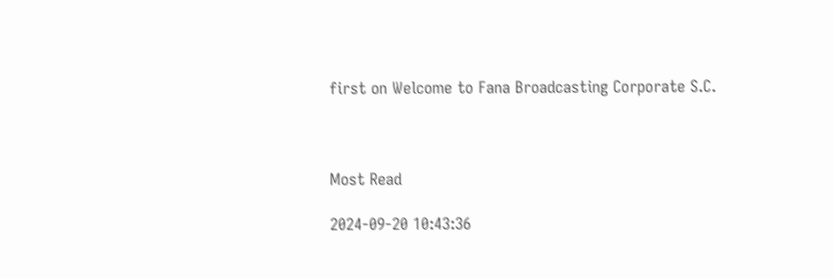first on Welcome to Fana Broadcasting Corporate S.C.



Most Read

2024-09-20 10:43:36